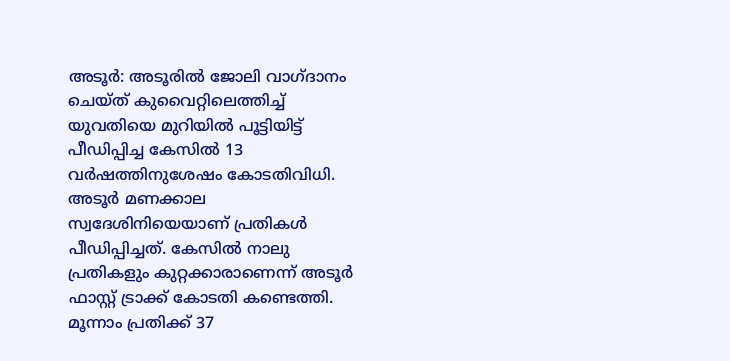അടൂർ: അടൂരിൽ ജോലി വാഗ്ദാനം ചെയ്ത് കുവൈറ്റിലെത്തിച്ച് യുവതിയെ മുറിയിൽ പൂട്ടിയിട്ട് പീഡിപ്പിച്ച കേസിൽ 13 വർഷത്തിനുശേഷം കോടതിവിധി. അടൂർ മണക്കാല സ്വദേശിനിയെയാണ് പ്രതികൾ പീഡിപ്പിച്ചത്. കേസിൽ നാലു പ്രതികളും കുറ്റക്കാരാണെന്ന് അടൂർ ഫാസ്റ്റ് ട്രാക്ക് കോടതി കണ്ടെത്തി. മൂന്നാം പ്രതിക്ക് 37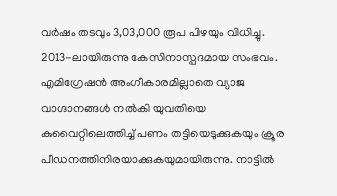വർഷം തടവും 3,03,000 രൂപ പിഴയും വിധിച്ചു. 2013-ലായിരുന്നു കേസിനാസ്പദമായ സംഭവം.
എമിഗ്രേഷൻ അംഗീകാരമില്ലാതെ വ്യാജ വാഗ്ദാനങ്ങൾ നൽകി യുവതിയെ കുവൈറ്റിലെത്തിച്ച് പണം തട്ടിയെടുക്കുകയും ക്രൂര പീഡനത്തിനിരയാക്കുകയുമായിരുന്നു. നാട്ടിൽ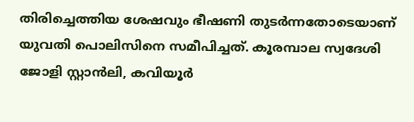തിരിച്ചെത്തിയ ശേഷവും ഭീഷണി തുടർന്നതോടെയാണ് യുവതി പൊലിസിനെ സമീപിച്ചത്. കൂരമ്പാല സ്വദേശി ജോളി സ്റ്റാൻലി, കവിയൂർ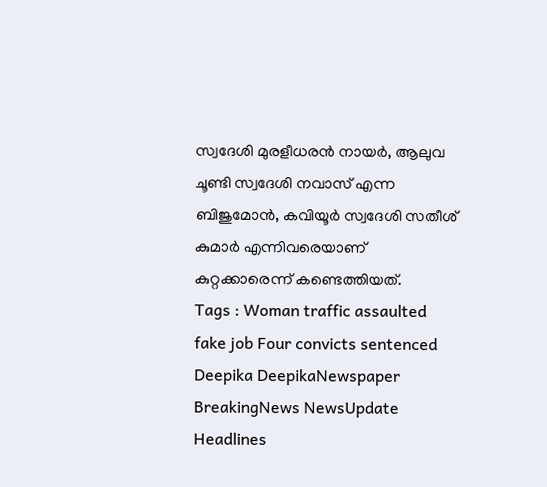സ്വദേശി മുരളീധരൻ നായർ, ആലുവ ചൂണ്ടി സ്വദേശി നവാസ് എന്ന ബിജുമോൻ, കവിയൂർ സ്വദേശി സതീശ് കുമാർ എന്നിവരെയാണ് കുറ്റക്കാരെന്ന് കണ്ടെത്തിയത്.
Tags : Woman traffic assaulted fake job Four convicts sentenced Deepika DeepikaNewspaper BreakingNews NewsUpdate Headlines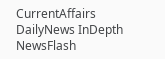CurrentAffairs DailyNews InDepth NewsFlash